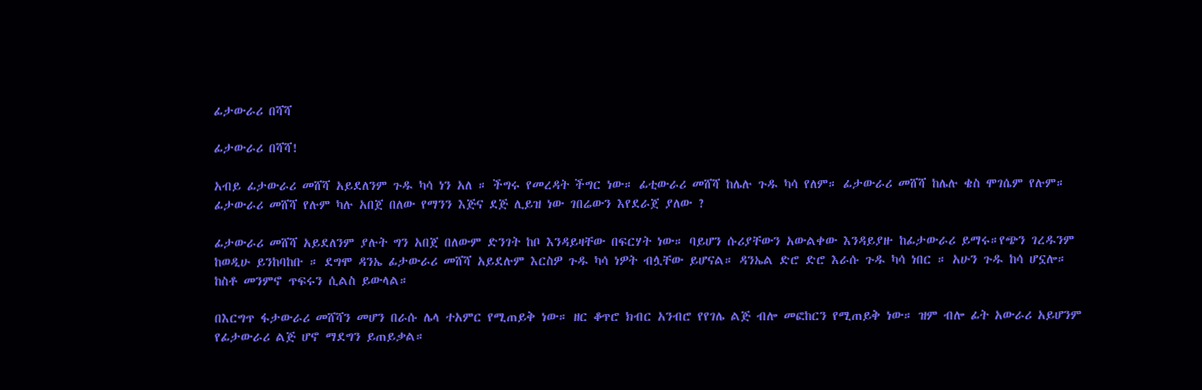ፊታውራሪ በሻሻ

ፊታውራሪ በሻሻ!

አብይ ፊታውራሪ መሸሻ አይደለንም ጉዱ ካሳ ነን አለ ። ችግሩ የመረዳት ችግር ነው። ፊቲውራሪ መሸሻ ከሌሉ ጉዱ ካሳ የለም። ፊታውራሪ መሸሻ ከሌሉ ቄስ ሞገሴም የሉም። ፊታውራሪ መሸሻ የሉም ካሉ አበጀ በለው የማንን እጅና ደጅ ሊይዝ ነው ገበሬውን እየደራጀ ያለው ?

ፊታውራሪ መሸሻ አይደለንም ያሉት ግን አበጀ በለውም ድንገት ከቦ እንዳይዛቸው በፍርሃት ነው። ባይሆን ሱሪያቸውን አውልቀው እንዳይያዙ ከፊታውራሪ ይማሩ።የጭን ገረዱንም ከወዲሁ ይንከባከቡ ። ደግሞ ዳንኤ ፊታውራሪ መሸሻ አይደሉም እርስዎ ጉዱ ካሳ ነዎት ብሏቸው ይሆናል። ዳንኤል ድሮ ድሮ እራሱ ጉዱ ካሳ ነበር ። አሁን ጉዱ ከሳ ሆኗሎ። ከስቶ መንምኖ ጥፍሩን ሲልስ ይውላል።

በእርግጥ ፋታውራሪ መሸሻን መሆን በራሱ ሌላ ተአምር የሚጠይቅ ነው። ዘር ቆጥሮ ክብር አንብሮ የየገሌ ልጅ ብሎ መፎከርን የሚጠይቅ ነው። ዝም ብሎ ፊት አውራሪ አይሆንም የፊታውራሪ ልጅ ሆኖ ማደግን ይጠይቃል።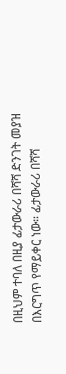በዚህም ተባለ በዚያ ፊታውራሪ በሻሻ ድንገት መያዝ በእርግጥ የማይቀር ነው። ፊታውራሪ በሻሻ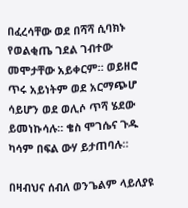በፈረሳቸው ወደ በሻሻ ሲባክኑ የወልቂጤ ገደል ገብተው መሞታቸው አይቀርም። ወይዘሮ ጥሩ አይነትም ወደ አርማጭሆ ሳይሆን ወደ ወሊሶ ጥሻ ሄደው ይመነኩሳሉ። ቄስ ሞገሴና ጉዱ ካሳም በፍል ውሃ ይታጠባሉ።

በዛብህና ሰብለ ወንጌልም ላይለያዩ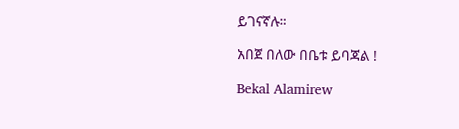ይገናኛሉ።

አበጀ በለው በቤቱ ይባጃል !

Bekal Alamirew